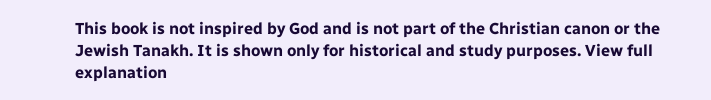This book is not inspired by God and is not part of the Christian canon or the Jewish Tanakh. It is shown only for historical and study purposes. View full explanation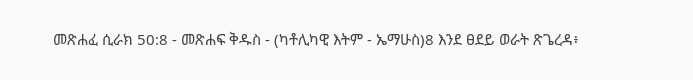መጽሐፈ ሲራክ 50:8 - መጽሐፍ ቅዱስ - (ካቶሊካዊ እትም - ኤማሁስ)8 እንደ ፀደይ ወራት ጽጌረዳ፥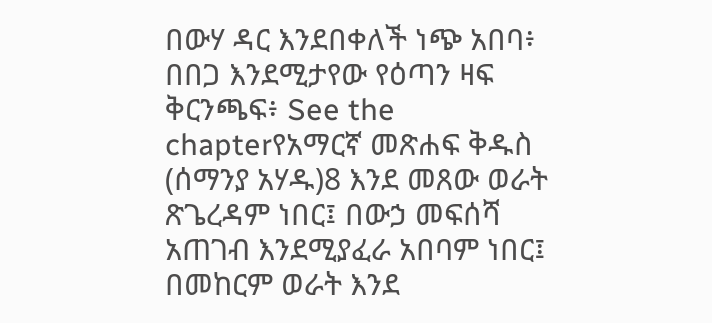በውሃ ዳር እንደበቀለች ነጭ አበባ፥ በበጋ እንደሚታየው የዕጣን ዛፍ ቅርንጫፍ፥ See the chapterየአማርኛ መጽሐፍ ቅዱስ (ሰማንያ አሃዱ)8 እንደ መጸው ወራት ጽጌረዳም ነበር፤ በውኃ መፍሰሻ አጠገብ እንደሚያፈራ አበባም ነበር፤ በመከርም ወራት እንደ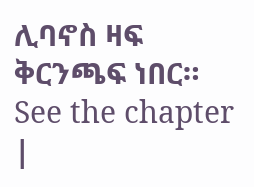ሊባኖስ ዛፍ ቅርንጫፍ ነበር። See the chapter |